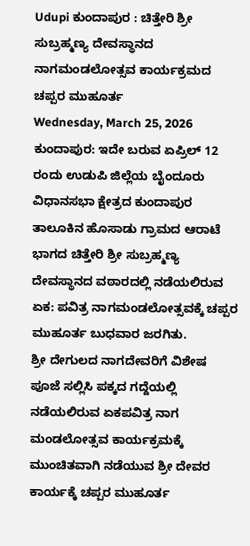Udupi ಕುಂದಾಪುರ : ಚಿತ್ತೇರಿ ಶ್ರೀ ಸುಬ್ರಹ್ಮಣ್ಯ ದೇವಸ್ಥಾನದ ನಾಗಮಂಡಲೋತ್ಸವ ಕಾರ್ಯಕ್ರಮದ ಚಪ್ಪರ ಮುಹೂರ್ತ
Wednesday, March 25, 2026
ಕುಂದಾಪುರ: ಇದೇ ಬರುವ ಏಪ್ರಿಲ್ 12 ರಂದು ಉಡುಪಿ ಜಿಲ್ಲೆಯ ಬೈಂದೂರು ವಿಧಾನಸಭಾ ಕ್ಷೇತ್ರದ ಕುಂದಾಪುರ ತಾಲೂಕಿನ ಹೊಸಾಡು ಗ್ರಾಮದ ಆರಾಟೆ ಭಾಗದ ಚಿತ್ತೇರಿ ಶ್ರೀ ಸುಬ್ರಹ್ಮಣ್ಯ ದೇವಸ್ಥಾನದ ವಠಾರದಲ್ಲಿ ನಡೆಯಲಿರುವ ಏಕ: ಪವಿತ್ರ ನಾಗಮಂಡಲೋತ್ಸವಕ್ಕೆ ಚಪ್ಪರ ಮುಹೂರ್ತ ಬುಧವಾರ ಜರಗಿತು.
ಶ್ರೀ ದೇಗುಲದ ನಾಗದೇವರಿಗೆ ವಿಶೇಷ ಪೂಜೆ ಸಲ್ಲಿಸಿ ಪಕ್ಕದ ಗದ್ದೆಯಲ್ಲಿ ನಡೆಯಲಿರುವ ಏಕಪವಿತ್ರ ನಾಗ ಮಂಡಲೋತ್ಸವ ಕಾರ್ಯಕ್ರಮಕ್ಕೆ ಮುಂಚಿತವಾಗಿ ನಡೆಯುವ ಶ್ರೀ ದೇವರ ಕಾರ್ಯಕ್ಕೆ ಚಪ್ಪರ ಮುಹೂರ್ತ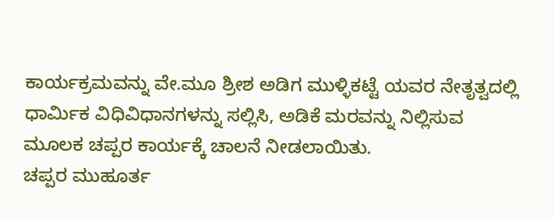ಕಾರ್ಯಕ್ರಮವನ್ನು ವೇ.ಮೂ ಶ್ರೀಶ ಅಡಿಗ ಮುಳ್ಳಿಕಟ್ಟೆ ಯವರ ನೇತೃತ್ವದಲ್ಲಿ ಧಾರ್ಮಿಕ ವಿಧಿವಿಧಾನಗಳನ್ನು ಸಲ್ಲಿಸಿ, ಅಡಿಕೆ ಮರವನ್ನು ನಿಲ್ಲಿಸುವ ಮೂಲಕ ಚಪ್ಪರ ಕಾರ್ಯಕ್ಕೆ ಚಾಲನೆ ನೀಡಲಾಯಿತು.
ಚಪ್ಪರ ಮುಹೂರ್ತ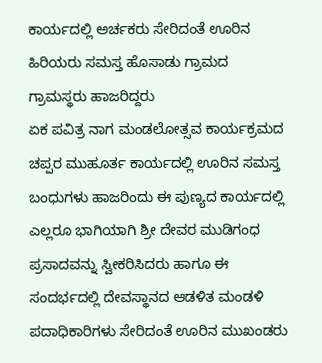ಕಾರ್ಯದಲ್ಲಿ ಅರ್ಚಕರು ಸೇರಿದಂತೆ ಊರಿನ ಹಿರಿಯರು ಸಮಸ್ತ ಹೊಸಾಡು ಗ್ರಾಮದ ಗ್ರಾಮಸ್ಥರು ಹಾಜರಿದ್ದರು
ಏಕ ಪವಿತ್ರ ನಾಗ ಮಂಡಲೋತ್ಸವ ಕಾರ್ಯಕ್ರಮದ ಚಪ್ಪರ ಮುಹೂರ್ತ ಕಾರ್ಯದಲ್ಲಿ ಊರಿನ ಸಮಸ್ತ ಬಂಧುಗಳು ಹಾಜರಿಂದು ಈ ಪುಣ್ಯದ ಕಾರ್ಯದಲ್ಲಿ ಎಲ್ಲರೂ ಭಾಗಿಯಾಗಿ ಶ್ರೀ ದೇವರ ಮುಡಿಗಂಧ ಪ್ರಸಾದವನ್ನು ಸ್ವೀಕರಿಸಿದರು ಹಾಗೂ ಈ ಸಂದರ್ಭದಲ್ಲಿ ದೇವಸ್ಥಾನದ ಆಡಳಿತ ಮಂಡಳಿ ಪದಾಧಿಕಾರಿಗಳು ಸೇರಿದಂತೆ ಊರಿನ ಮುಖಂಡರು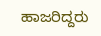ಹಾಜರಿದ್ದರು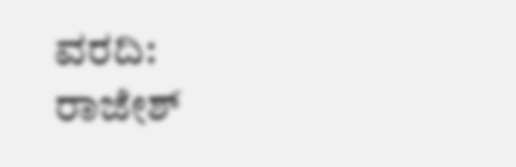ವರದಿ: ರಾಜೇಶ್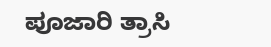ಪೂಜಾರಿ ತ್ರಾಸಿ